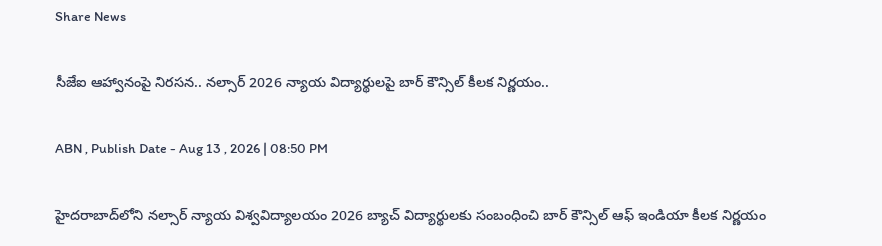Share News

సీజేఐ ఆహ్వానంపై నిరసన.. నల్సార్ 2026 న్యాయ విద్యార్థులపై బార్ కౌన్సిల్ కీలక నిర్ణయం..

ABN , Publish Date - Aug 13 , 2026 | 08:50 PM

హైదరాబాద్‌లోని నల్సార్ న్యాయ విశ్వవిద్యాలయం 2026 బ్యాచ్ విద్యార్థులకు సంబంధించి బార్ కౌన్సిల్ ఆఫ్ ఇండియా కీలక నిర్ణయం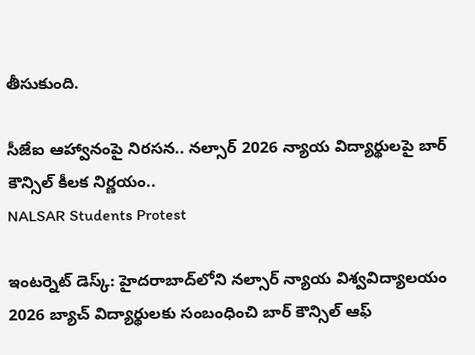తీసుకుంది.

సీజేఐ ఆహ్వానంపై నిరసన.. నల్సార్ 2026 న్యాయ విద్యార్థులపై బార్ కౌన్సిల్ కీలక నిర్ణయం..
NALSAR Students Protest

ఇంటర్నెట్ డెస్క్: హైదరాబాద్‌లోని నల్సార్ న్యాయ విశ్వవిద్యాలయం 2026 బ్యాచ్ విద్యార్థులకు సంబంధించి బార్ కౌన్సిల్ ఆఫ్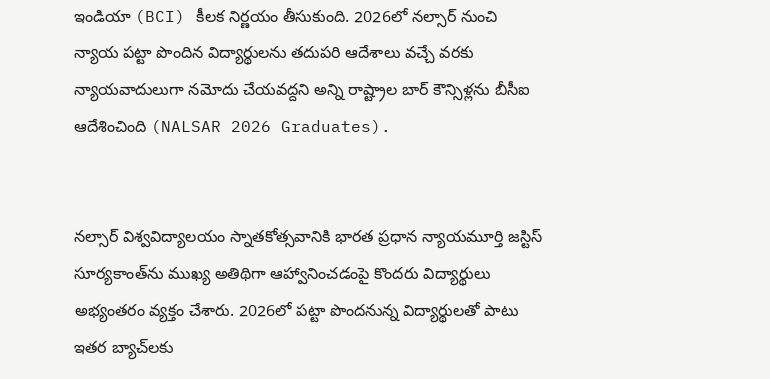ఇండియా (BCI) కీలక నిర్ణయం తీసుకుంది. 2026లో నల్సార్ నుంచి న్యాయ పట్టా పొందిన విద్యార్థులను తదుపరి ఆదేశాలు వచ్చే వరకు న్యాయవాదులుగా నమోదు చేయవద్దని అన్ని రాష్ట్రాల బార్ కౌన్సిళ్లను బీసీఐ ఆదేశించింది (NALSAR 2026 Graduates).


నల్సార్ విశ్వవిద్యాలయం స్నాతకోత్సవానికి భారత ప్రధాన న్యాయమూర్తి జస్టిస్ సూర్యకాంత్‌ను ముఖ్య అతిథిగా ఆహ్వానించడంపై కొందరు విద్యార్థులు అభ్యంతరం వ్యక్తం చేశారు. 2026లో పట్టా పొందనున్న విద్యార్థులతో పాటు ఇతర బ్యాచ్‌లకు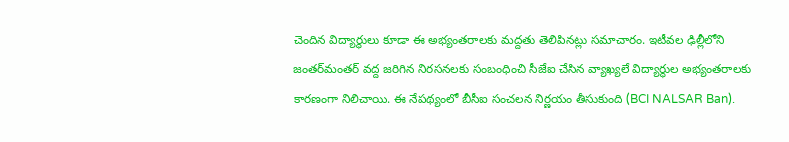చెందిన విద్యార్థులు కూడా ఈ అభ్యంతరాలకు మద్దతు తెలిపినట్లు సమాచారం. ఇటీవల ఢిల్లీలోని జంతర్‌మంతర్ వద్ద జరిగిన నిరసనలకు సంబంధించి సీజేఐ చేసిన వ్యాఖ్యలే విద్యార్థుల అభ్యంతరాలకు కారణంగా నిలిచాయి. ఈ నేపథ్యంలో బీసీఐ సంచలన నిర్ణయం తీసుకుంది (BCI NALSAR Ban).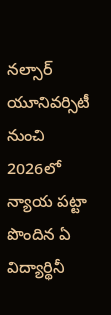నల్సార్ యూనివర్సిటీ నుంచి 2026లో న్యాయ పట్టా పొందిన ఏ విద్యార్థినీ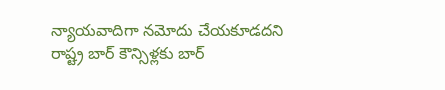న్యాయవాదిగా నమోదు చేయకూడదని రాష్ట్ర బార్ కౌన్సిళ్లకు బార్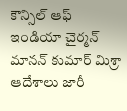కౌన్సిల్ ఆఫ్ ఇండియా చైర్మన్ మానన్ కుమార్ మిశ్రా ఆదేశాలు జారీ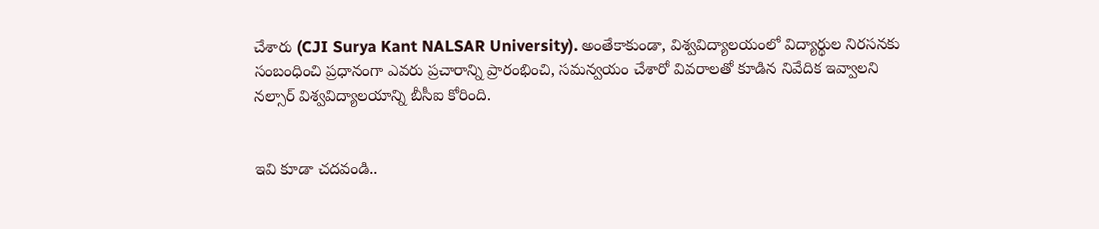చేశారు (CJI Surya Kant NALSAR University). అంతేకాకుండా, విశ్వవిద్యాలయంలో విద్యార్థుల నిరసనకు సంబంధించి ప్రధానంగా ఎవరు ప్రచారాన్ని ప్రారంభించి, సమన్వయం చేశారో వివరాలతో కూడిన నివేదిక ఇవ్వాలని నల్సార్ విశ్వవిద్యాలయాన్ని బీసీఐ కోరింది.


ఇవి కూడా చదవండి..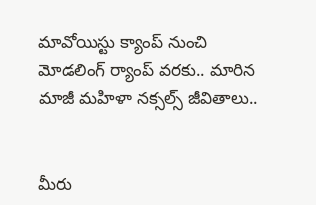మావోయిస్టు క్యాంప్‌ నుంచి మోడలింగ్ ర్యాంప్ వరకు.. మారిన మాజీ మహిళా నక్సల్స్ జీవితాలు..


మీరు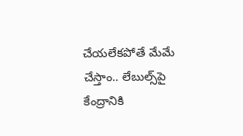చేయలేకపోతే మేమే చేస్తాం.. లేబుల్స్‌పై కేంద్రానికి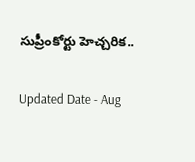సుప్రీంకోర్టు హెచ్చరిక..

Updated Date - Aug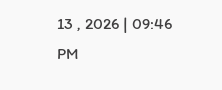13 , 2026 | 09:46 PM